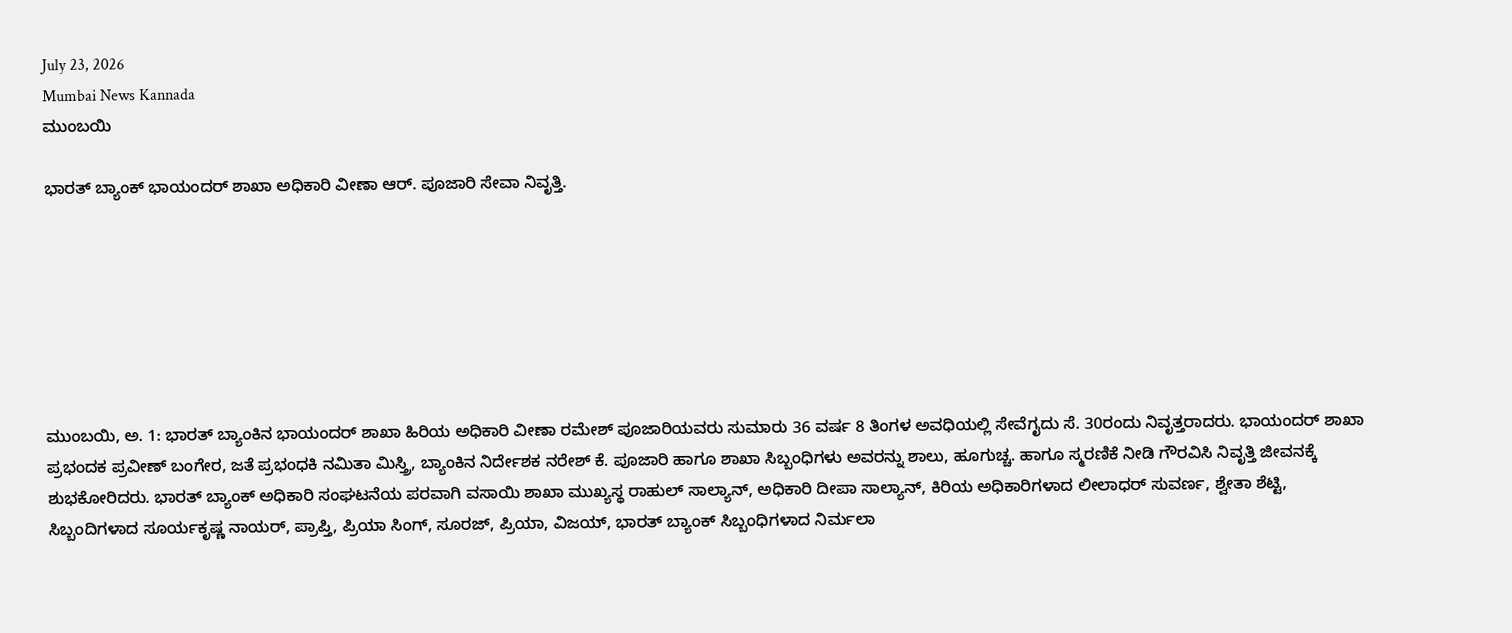July 23, 2026
Mumbai News Kannada
ಮುಂಬಯಿ

ಭಾರತ್ ಬ್ಯಾಂಕ್ ಭಾಯಂದರ್ ಶಾಖಾ ಅಧಿಕಾರಿ ವೀಣಾ ಆರ್. ಪೂಜಾರಿ ಸೇವಾ ನಿವೃತ್ತಿ.







ಮುಂಬಯಿ, ಅ. 1: ಭಾರತ್ ಬ್ಯಾಂಕಿನ ಭಾಯಂದರ್ ಶಾಖಾ ಹಿರಿಯ ಅಧಿಕಾರಿ ವೀಣಾ ರಮೇಶ್ ಪೂಜಾರಿಯವರು ಸುಮಾರು 36 ವರ್ಷ 8 ತಿಂಗಳ ಅವಧಿಯಲ್ಲಿ ಸೇವೆಗೖದು ಸೆ. 30ರಂದು ನಿವೃತ್ತರಾದರು. ಭಾಯಂದರ್ ಶಾಖಾ ಪ್ರಭಂದಕ ಪ್ರವೀಣ್ ಬಂಗೇರ, ಜತೆ ಪ್ರಭಂಧಕಿ ನಮಿತಾ ಮಿಸ್ತ್ರಿ, ಬ್ಯಾಂಕಿನ ನಿರ್ದೇಶಕ ನರೇಶ್ ಕೆ. ಪೂಜಾರಿ ಹಾಗೂ ಶಾಖಾ ಸಿಬ್ಬಂಧಿಗಳು ಅವರನ್ನು ಶಾಲು, ಹೂಗುಚ್ಚ. ಹಾಗೂ ಸ್ಮರಣಿಕೆ ನೀಡಿ ಗೌರವಿಸಿ ನಿವೃತ್ತಿ ಜೀವನಕ್ಕೆ ಶುಭಕೋರಿದರು. ಭಾರತ್ ಬ್ಯಾಂಕ್ ಅಧಿಕಾರಿ ಸಂಘಟನೆಯ ಪರವಾಗಿ ವಸಾಯಿ ಶಾಖಾ ಮುಖ್ಯಸ್ಥ ರಾಹುಲ್ ಸಾಲ್ಯಾನ್, ಅಧಿಕಾರಿ ದೀಪಾ ಸಾಲ್ಯಾನ್, ಕಿರಿಯ ಅಧಿಕಾರಿಗಳಾದ ಲೀಲಾಧರ್ ಸುವರ್ಣ, ಶ್ವೇತಾ ಶೆಟ್ಟಿ, ಸಿಬ್ಬಂದಿಗಳಾದ ಸೂರ್ಯಕೃಷ್ಣ ನಾಯರ್, ಪ್ರಾಪ್ತಿ, ಪ್ರಿಯಾ ಸಿಂಗ್, ಸೂರಜ್, ಪ್ರಿಯಾ, ವಿಜಯ್, ಭಾರತ್ ಬ್ಯಾಂಕ್ ಸಿಬ್ಬಂಧಿಗಳಾದ ನಿರ್ಮಲಾ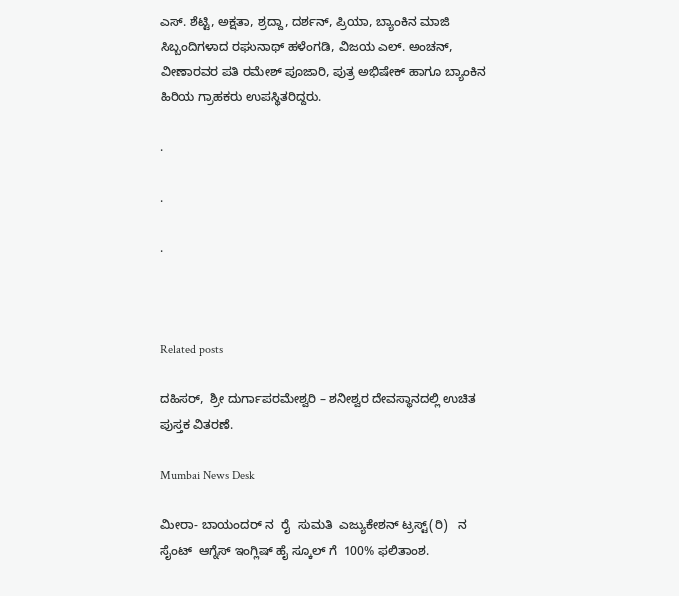ಎಸ್. ಶೆಟ್ಟಿ, ಅಕ್ಷತಾ, ಶ್ರದ್ದಾ, ದರ್ಶನ್, ಪ್ರಿಯಾ, ಬ್ಯಾಂಕಿನ ಮಾಜಿ ಸಿಬ್ಬಂದಿಗಳಾದ ರಘುನಾಥ್ ಹಳೆಂಗಡಿ, ವಿಜಯ ಎಲ್. ಅಂಚನ್, ವೀಣಾರವರ ಪತಿ ರಮೇಶ್ ಪೂಜಾರಿ, ಪುತ್ರ ಅಭಿಷೇಕ್ ಹಾಗೂ ಬ್ಯಾಂಕಿನ ಹಿರಿಯ ಗ್ರಾಹಕರು ಉಪಸ್ಥಿತರಿದ್ದರು.

.

.

.



Related posts

ದಹಿಸರ್,  ಶ್ರೀ ದುರ್ಗಾಪರಮೇಶ್ವರಿ – ಶನೀಶ್ವರ ದೇವಸ್ಥಾನದಲ್ಲಿ ಉಚಿತ ಪುಸ್ತಕ ವಿತರಣೆ.

Mumbai News Desk

ಮೀರಾ- ಬಾಯಂದರ್ ನ  ರೈ  ಸುಮತಿ  ಎಜ್ಯುಕೇಶನ್ ಟ್ರಸ್ಟ್(ರಿ)   ನ ಸೈಂಟ್  ಆಗ್ನೆಸ್ ಇಂಗ್ಲಿಷ್ ಹೈ ಸ್ಕೂಲ್ ಗೆ  100% ಫಲಿತಾಂಶ.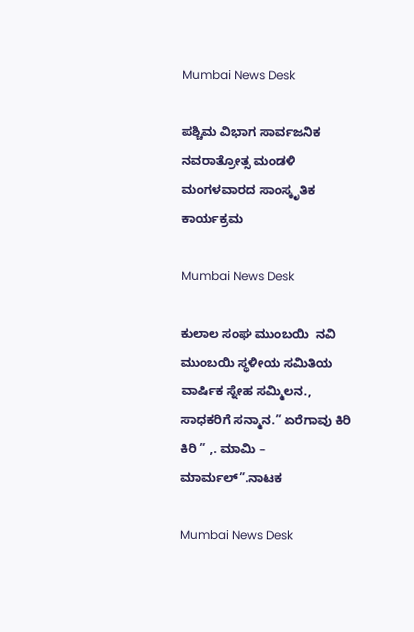Mumbai News Desk

ಪಶ್ಚಿಮ ವಿಭಾಗ ಸಾರ್ವಜನಿಕ ನವರಾತ್ರೋತ್ಸ ಮಂಡಳಿ ಮಂಗಳವಾರದ ಸಾಂಸ್ಕೃತಿಕ ಕಾರ್ಯಕ್ರಮ

Mumbai News Desk

ಕುಲಾಲ ಸಂಘ ಮುಂಬಯಿ  ನವಿ ಮುಂಬಯಿ ಸ್ಥಳೀಯ ಸಮಿತಿಯ ವಾರ್ಷಿಕ ಸ್ನೇಹ ಸಮ್ಮಿಲನ.,  ಸಾಧಕರಿಗೆ ಸನ್ಮಾನ.” ಏರೆಗಾವು ಕಿರಿ ಕಿರಿ ” ,. ಮಾಮಿ – ಮಾರ್ಮಲ್”.ನಾಟಕ

Mumbai News Desk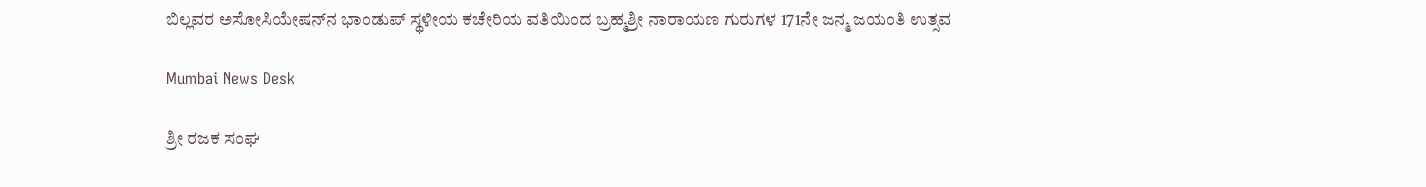ಬಿಲ್ಲವರ ಅಸೋಸಿಯೇಷನ್‌ನ ಭಾಂಡುಪ್ ಸ್ಥಳೀಯ ಕಚೇರಿಯ ವತಿಯಿಂದ ಬ್ರಹ್ಮಶ್ರೀ ನಾರಾಯಣ ಗುರುಗಳ 171ನೇ ಜನ್ಮ ಜಯಂತಿ ಉತ್ಸವ

Mumbai News Desk

ಶ್ರೀ ರಜಕ ಸಂಘ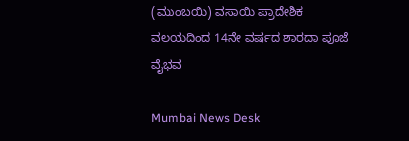(ಮುಂಬಯಿ) ವಸಾಯಿ ಪ್ರಾದೇಶಿಕ ವಲಯದಿಂದ 14ನೇ ವರ್ಷದ ಶಾರದಾ ಪೂಜೆ ವೈಭವ

Mumbai News Desk